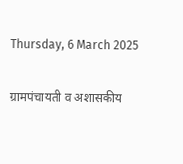Thursday, 6 March 2025

ग्रामपंचायती व अशासकीय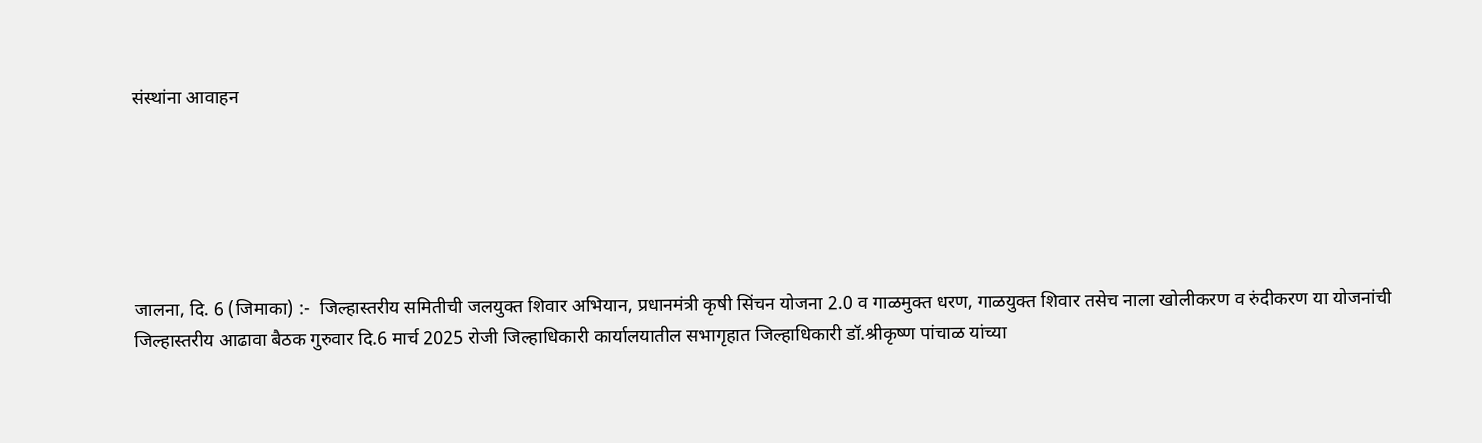संस्थांना आवाहन






जालना, दि. 6 (जिमाका) :-  जिल्हास्तरीय समितीची जलयुक्त शिवार अभियान, प्रधानमंत्री कृषी सिंचन योजना 2.0 व गाळमुक्त धरण, गाळयुक्त शिवार तसेच नाला खोलीकरण व रुंदीकरण या योजनांची जिल्हास्तरीय आढावा बैठक गुरुवार दि.6 मार्च 2025 रोजी जिल्हाधिकारी कार्यालयातील सभागृहात जिल्हाधिकारी डॉ.श्रीकृष्ण पांचाळ यांच्या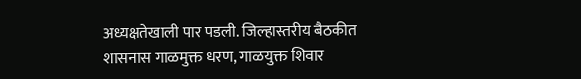अध्यक्षतेखाली पार पडली. जिल्हास्तरीय बैठकीत शासनास गाळमुक्त धरण, गाळयुक्त शिवार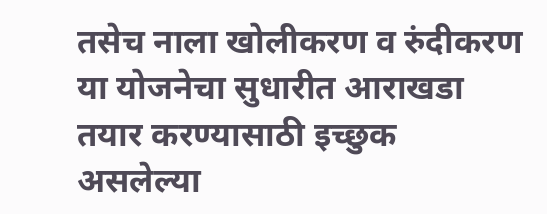तसेच नाला खोलीकरण व रुंदीकरण या योजनेचा सुधारीत आराखडा तयार करण्यासाठी इच्छुक असलेल्या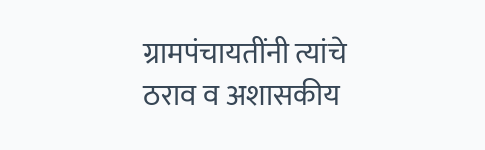ग्रामपंचायतींनी त्यांचे ठराव व अशासकीय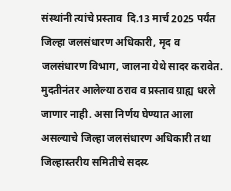संस्थांनी त्यांचे प्रस्ताव  दि.13 मार्च 2025 पर्यंत जिल्हा जलसंधारण अधिकारी, मृद व जलसंधारण विभाग, जालना येथे सादर करावेत. मुदतीनंतर आलेल्या ठराव व प्रस्ताव ग्राह्य धरले जाणार नाही. असा निर्णय घेण्यात आला असल्याचे जिल्हा जलसंधारण अधिकारी तथा जिल्हास्तरीय समितीचे सदस्य्‍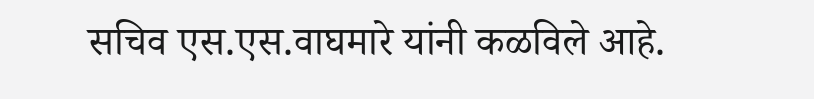सचिव एस.एस.वाघमारे यांनी कळविले आहे.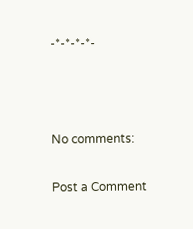-*-*-*-*-



No comments:

Post a Comment